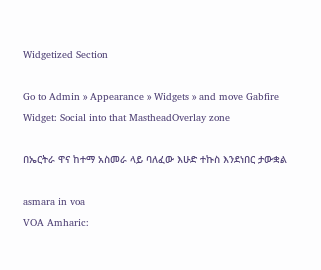Widgetized Section

Go to Admin » Appearance » Widgets » and move Gabfire Widget: Social into that MastheadOverlay zone

በኤርትራ ዋና ከተማ አስመራ ላይ ባለፈው እሁድ ተኩስ እንደነበር ታውቋል

asmara in voa
VOA Amharic: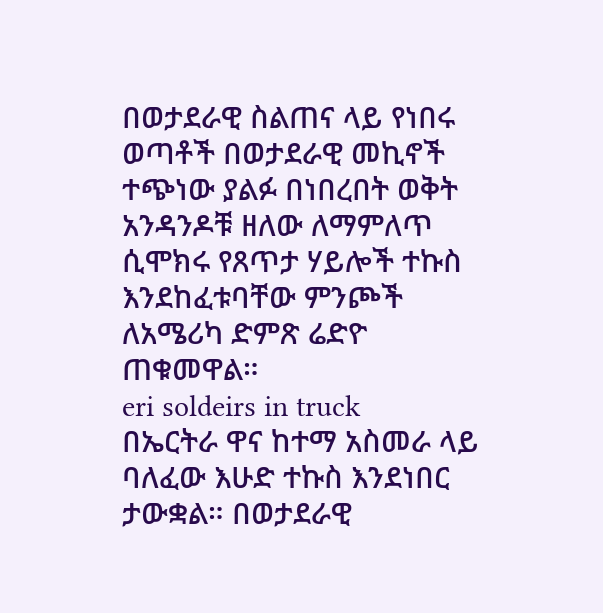በወታደራዊ ስልጠና ላይ የነበሩ ወጣቶች በወታደራዊ መኪኖች ተጭነው ያልፉ በነበረበት ወቅት አንዳንዶቹ ዘለው ለማምለጥ ሲሞክሩ የጸጥታ ሃይሎች ተኩስ እንደከፈቱባቸው ምንጮች ለአሜሪካ ድምጽ ሬድዮ ጠቁመዋል።
eri soldeirs in truck
በኤርትራ ዋና ከተማ አስመራ ላይ ባለፈው እሁድ ተኩስ እንደነበር ታውቋል። በወታደራዊ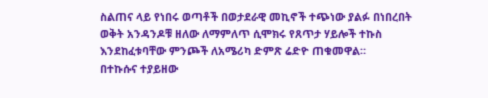ስልጠና ላይ የነበሩ ወጣቶች በወታደራዊ መኪኖች ተጭነው ያልፉ በነበረበት ወቅት አንዳንዶቹ ዘለው ለማምለጥ ሲሞክሩ የጸጥታ ሃይሎች ተኩስ እንደከፈቱባቸው ምንጮች ለአሜሪካ ድምጽ ሬድዮ ጠቁመዋል።
በተኩሱና ተያይዘው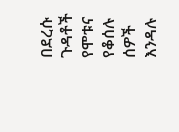በደረሱ ጉዳቶች የሞቱና የቆሰሉ ሰዎች እንዳሉ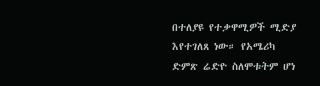በተለያዩ የተቃዋሚዎች ሚድያ እየተገለጸ ነው። የአሜሪካ ድምጽ ሬድዮ ስለሞቱትም ሆነ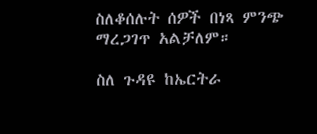ስለቆሰሉት ሰዎች በነጻ ምንጭ ማረጋገጥ አልቻለም።

ስለ ጉዳዩ ከኤርትራ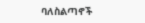ባለስልጣኖች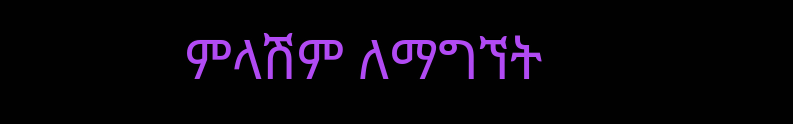ምላሽም ለማግኘት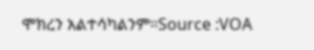ሞክረን አልተሳካልንም።Source :VOA